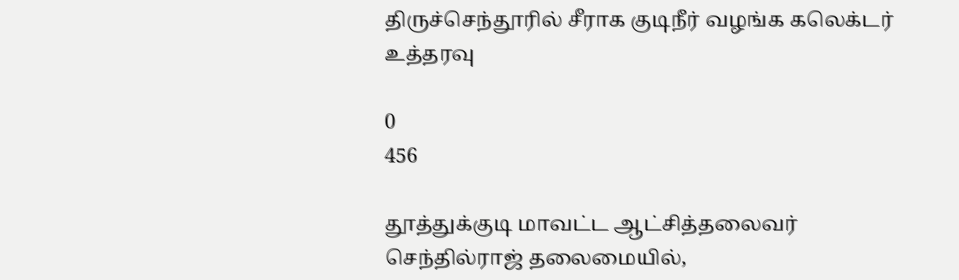திருச்செந்தூரில் சீராக குடிநீர் வழங்க கலெக்டர் உத்தரவு

0
456

தூத்துக்குடி மாவட்ட ஆட்சித்தலைவர் செந்தில்ராஜ் தலைமையில்,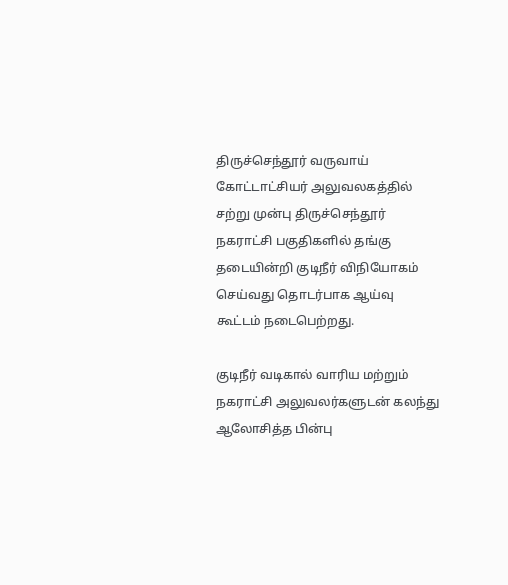திருச்செந்தூர் வருவாய் கோட்டாட்சியர் அலுவலகத்தில் சற்று முன்பு திருச்செந்தூர் நகராட்சி பகுதிகளில் தங்கு தடையின்றி குடிநீர் விநியோகம் செய்வது தொடர்பாக ஆய்வு கூட்டம் நடைபெற்றது.

குடிநீர் வடிகால் வாரிய மற்றும் நகராட்சி அலுவலர்களுடன் கலந்து ஆலோசித்த பின்பு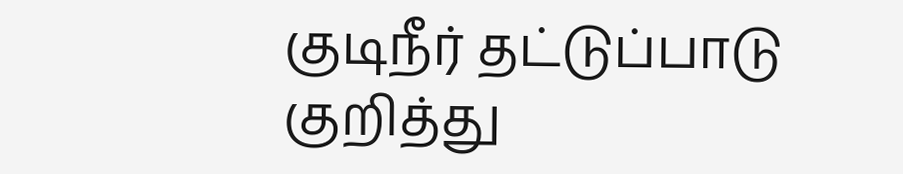குடிநீர் தட்டுப்பாடு குறித்து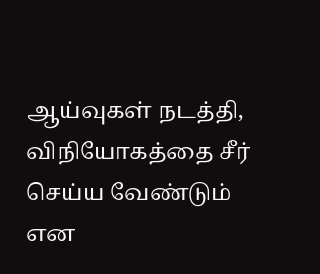ஆய்வுகள் நடத்தி, விநியோகத்தை சீர் செய்ய வேண்டும் என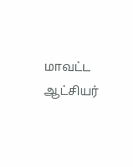மாவட்ட ஆட்சியர்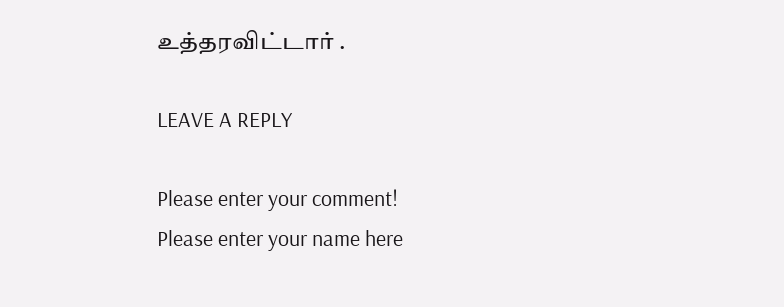உத்தரவிட்டார் .

LEAVE A REPLY

Please enter your comment!
Please enter your name here